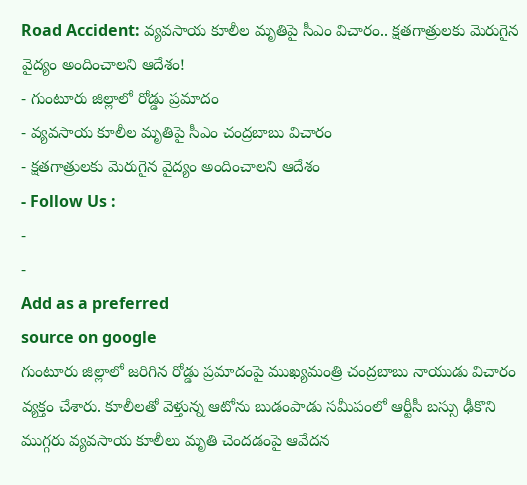Road Accident: వ్యవసాయ కూలీల మృతిపై సీఎం విచారం.. క్షతగాత్రులకు మెరుగైన వైద్యం అందించాలని ఆదేశం!
- గుంటూరు జిల్లాలో రోడ్డు ప్రమాదం
- వ్యవసాయ కూలీల మృతిపై సీఎం చంద్రబాబు విచారం
- క్షతగాత్రులకు మెరుగైన వైద్యం అందించాలని ఆదేశం
- Follow Us :
-
-
Add as a preferred
source on google
గుంటూరు జిల్లాలో జరిగిన రోడ్డు ప్రమాదంపై ముఖ్యమంత్రి చంద్రబాబు నాయుడు విచారం వ్యక్తం చేశారు. కూలీలతో వెళ్తున్న ఆటోను బుడంపాడు సమీపంలో ఆర్టీసీ బస్సు ఢీకొని ముగ్గరు వ్యవసాయ కూలీలు మృతి చెందడంపై ఆవేదన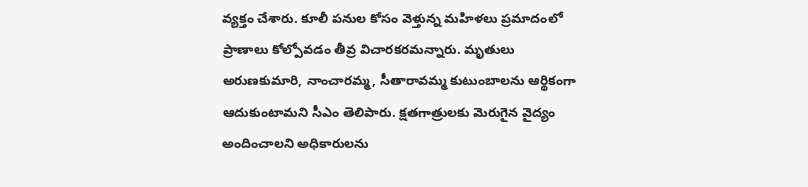వ్యక్తం చేశారు. కూలీ పనుల కోసం వెళ్తున్న మహిళలు ప్రమాదంలో ప్రాణాలు కోల్పోవడం తీవ్ర విచారకరమన్నారు. మృతులు అరుణకుమారి, నాంచారమ్మ, సీతారావమ్మ కుటుంబాలను ఆర్థికంగా ఆదుకుంటామని సీఎం తెలిపారు. క్షతగాత్రులకు మెరుగైన వైద్యం అందించాలని అధికారులను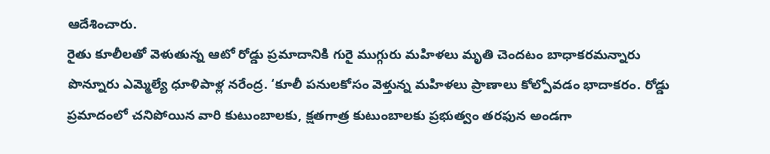ఆదేశించారు.
రైతు కూలీలతో వెళుతున్న ఆటో రోడ్డు ప్రమాదానికి గురై ముగ్గురు మహిళలు మృతి చెందటం బాధాకరమన్నారు పొన్నూరు ఎమ్మెల్యే ధూళిపాళ్ల నరేంద్ర. ‘కూలీ పనులకోసం వెళ్తున్న మహిళలు ప్రాణాలు కోల్పోవడం భాదాకరం. రోడ్డు ప్రమాదంలో చనిపోయిన వారి కుటుంబాలకు, క్షతగాత్ర కుటుంబాలకు ప్రభుత్వం తరఫున అండగా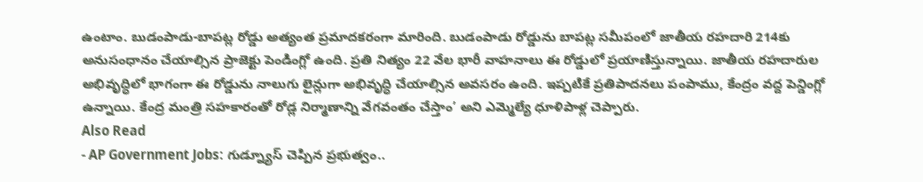ఉంటాం. బుడంపాడు-బాపట్ల రోడ్డు అత్యంత ప్రమాదకరంగా మారింది. బుడంపాడు రోడ్డును బాపట్ల సమీపంలో జాతీయ రహదారి 214కు అనుసంధానం చేయాల్సిన ప్రాజెక్టు పెండింగ్లో ఉంది. ప్రతి నిత్యం 22 వేల భారీ వాహనాలు ఈ రోడ్డులో ప్రయాణిస్తున్నాయి. జాతీయ రహదారుల అభివృద్ధిలో భాగంగా ఈ రోడ్డును నాలుగు లైన్లుగా అభివృద్ధి చేయాల్సిన అవసరం ఉంది. ఇప్పటికే ప్రతిపాదనలు పంపాము, కేంద్రం వద్ద పెన్డింగ్లో ఉన్నాయి. కేంద్ర మంత్రి సహకారంతో రోడ్ల నిర్మాణాన్ని వేగవంతం చేస్తాం’ అని ఎమ్మెల్యే ధూళిపాళ్ల చెప్పారు.
Also Read
- AP Government Jobs: గుడ్న్యూస్ చెప్పిన ప్రభుత్వం..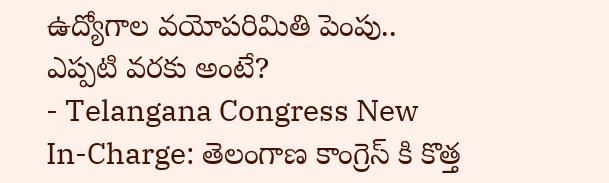ఉద్యోగాల వయోపరిమితి పెంపు.. ఎప్పటి వరకు అంటే?
- Telangana Congress New In-Charge: తెలంగాణ కాంగ్రెస్ కి కొత్త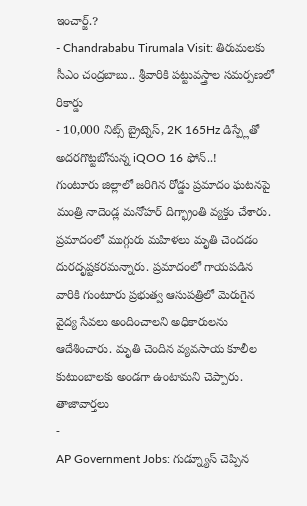ఇంచార్జ్.?
- Chandrababu Tirumala Visit: తిరుమలకు సీఎం చంద్రబాబు.. శ్రీవారికి పట్టువస్త్రాల సమర్పణలో రికార్డు
- 10,000 నిట్స్ బ్రైట్నెస్, 2K 165Hz డిస్ప్లేతో అదరగొట్టబోనున్న iQOO 16 ఫోన్..!
గుంటూరు జిల్లాలో జరిగిన రోడ్డు ప్రమాదం ఘటనపై మంత్రి నాదెండ్ల మనోహర్ దిగ్భ్రాంతి వ్యక్తం చేశారు. ప్రమాదంలో ముగ్గురు మహిళలు మృతి చెందడం దురదృష్టకరమన్నారు. ప్రమాదంలో గాయపడిన వారికి గుంటూరు ప్రభుత్వ ఆసుపత్రిలో మెరుగైన వైద్య సేవలు అందించాలని అధికారులను ఆదేశించారు. మృతి చెందిన వ్యవసాయ కూలీల కుటుంబాలకు అండగా ఉంటామని చెప్పారు.
తాజావార్తలు
-
AP Government Jobs: గుడ్న్యూస్ చెప్పిన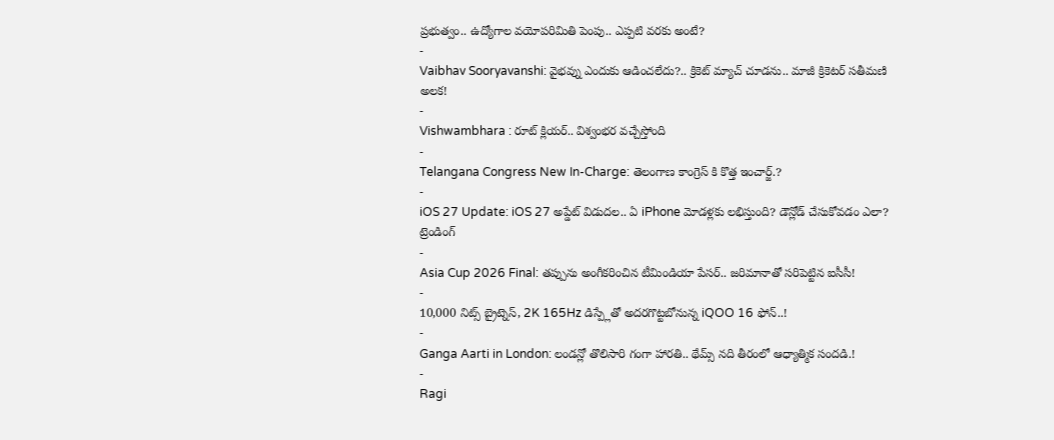ప్రభుత్వం.. ఉద్యోగాల వయోపరిమితి పెంపు.. ఎప్పటి వరకు అంటే?
-
Vaibhav Sooryavanshi: వైభవ్ను ఎందుకు ఆడించలేదు?.. క్రికెట్ మ్యాచ్ చూడను.. మాజీ క్రికెటర్ సతీమణి అలక!
-
Vishwambhara : రూట్ క్లియర్.. విశ్వంభర వచ్చేస్తోంది
-
Telangana Congress New In-Charge: తెలంగాణ కాంగ్రెస్ కి కొత్త ఇంచార్జ్.?
-
iOS 27 Update: iOS 27 అప్డేట్ విడుదల.. ఏ iPhone మోడళ్లకు లభిస్తుంది? డౌన్లోడ్ చేసుకోవడం ఎలా?
ట్రెండింగ్
-
Asia Cup 2026 Final: తప్పును అంగీకరించిన టీమిండియా పేసర్.. జరిమానాతో సరిపెట్టిన ఐసీసీ!
-
10,000 నిట్స్ బ్రైట్నెస్, 2K 165Hz డిస్ప్లేతో అదరగొట్టబోనున్న iQOO 16 ఫోన్..!
-
Ganga Aarti in London: లండన్లో తొలిసారి గంగా హారతి.. థేమ్స్ నది తీరంలో ఆధ్యాత్మిక సందడి.!
-
Ragi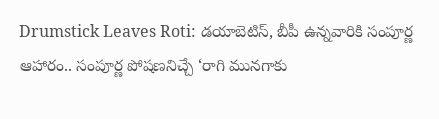Drumstick Leaves Roti: డయాబెటిస్, బీపీ ఉన్నవారికి సంపూర్ణ ఆహారం.. సంపూర్ణ పోషణనిచ్చే ‘రాగి మునగాకు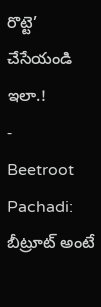రొట్టె’ చేసేయండి ఇలా.!
-
Beetroot Pachadi: బీట్రూట్ అంటే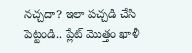నచ్చదా? ఇలా పచ్చడి చేసి పెట్టండి.. ప్లేట్ మొత్తం ఖాళీ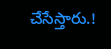చేసేస్తారు.!